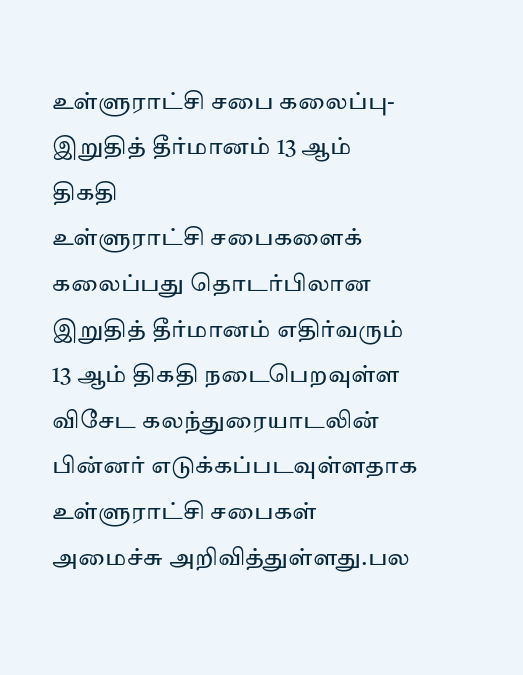உள்ளுராட்சி சபை கலைப்பு-இறுதித் தீர்மானம் 13 ஆம் திகதி
உள்ளுராட்சி சபைகளைக் கலைப்பது தொடர்பிலான இறுதித் தீர்மானம் எதிர்வரும் 13 ஆம் திகதி நடைபெறவுள்ள விசேட கலந்துரையாடலின் பின்னர் எடுக்கப்படவுள்ளதாக உள்ளுராட்சி சபைகள் அமைச்சு அறிவித்துள்ளது.பல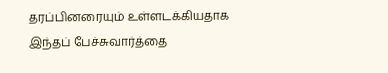தரப்பினரையும் உள்ளடக்கியதாக இந்தப் பேச்சுவார்த்தை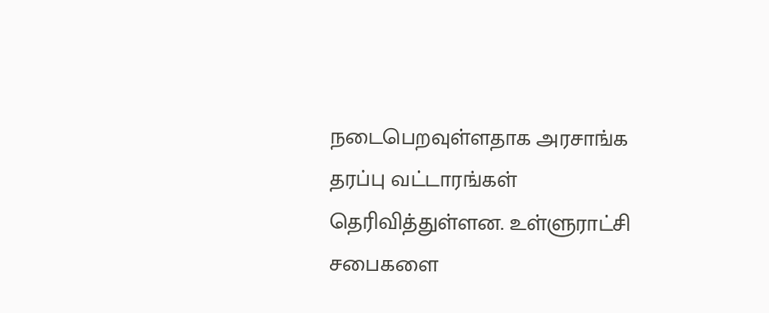நடைபெறவுள்ளதாக அரசாங்க தரப்பு வட்டாரங்கள் தெரிவித்துள்ளன. உள்ளுராட்சி சபைகளை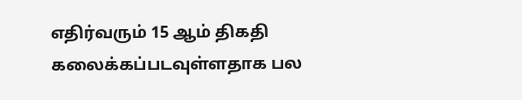எதிர்வரும் 15 ஆம் திகதி கலைக்கப்படவுள்ளதாக பல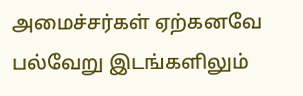அமைச்சர்கள் ஏற்கனவே பல்வேறு இடங்களிலும்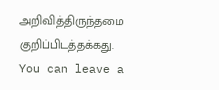அறிவித்திருந்தமை குறிப்பிடத்தக்கது.
You can leave a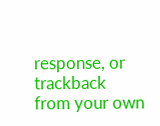response, or trackback from your own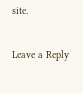site.

Leave a Reply